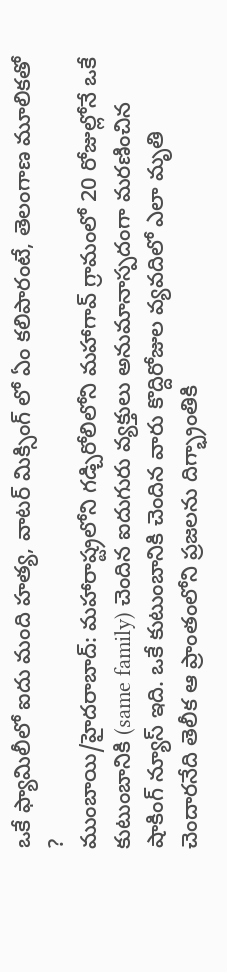ఒకే ఫ్యామిలీలో ఐదు మంది హత్య, వాటర్ మిక్సింగ్ లో ఏం కలిపారంటే, తెలంగాణ మూలికతో ?
ముంబాయి/హైదరాబాద్: మహారాష్ట్రలోని గడ్చిరోలిలోని మహాగావ్ గ్రామంలో 20 రోజుల్లోనే ఒకే కుటుంబానికి (same family) చెందిన ఐదుగురు వ్యక్తులు అనుమానాస్పదంగా మరణించిన షాకింగ్ న్యూస్ ఇది. ఒకే కుటుంబానికి చెందిన వారు కొద్దిరోజుల వ్యవదిలో ఎలా మృతి చెందారనేది తెలీక ఆ ప్రాంతంలోని ప్రజలను దిగ్భ్రాంతికి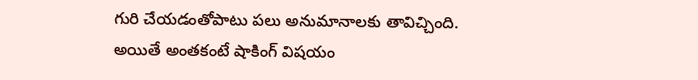గురి చేయడంతోపాటు పలు అనుమానాలకు తావిచ్చింది.
అయితే అంతకంటే షాకింగ్ విషయం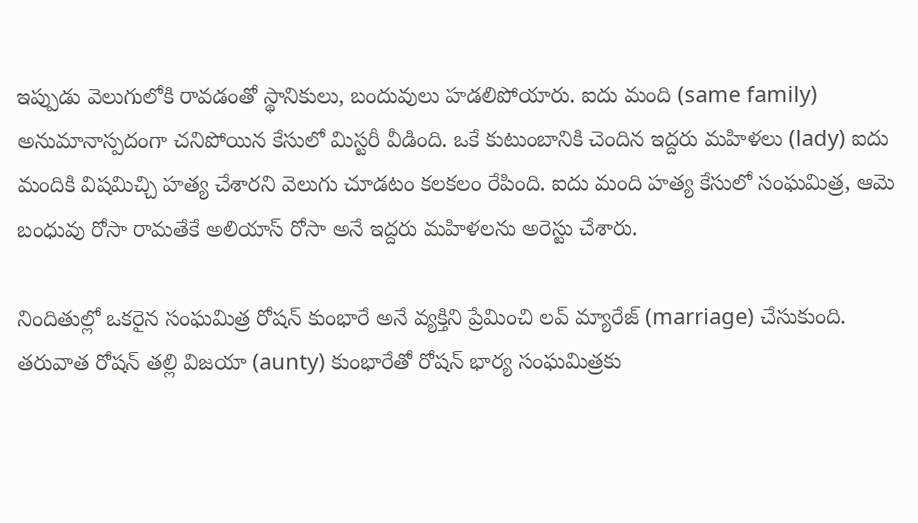ఇప్పుడు వెలుగులోకి రావడంతో స్థానికులు, బందువులు హడలిపోయారు. ఐదు మంది (same family) అనుమానాస్పదంగా చనిపోయిన కేసులో మిస్టరీ వీడింది. ఒకే కుటుంబానికి చెందిన ఇద్దరు మహిళలు (lady) ఐదు మందికి విషమిచ్చి హత్య చేశారని వెలుగు చూడటం కలకలం రేపింది. ఐదు మంది హత్య కేసులో సంఘమిత్ర, ఆమె బంధువు రోసా రామతేకే అలియాస్ రోసా అనే ఇద్దరు మహిళలను అరెస్టు చేశారు.

నిందితుల్లో ఒకరైన సంఘమిత్ర రోషన్ కుంభారే అనే వ్యక్తిని ప్రేమించి లవ్ మ్యారేజ్ (marriage) చేసుకుంది. తరువాత రోషన్ తల్లి విజయా (aunty) కుంభారేతో రోషన్ భార్య సంఘమిత్రకు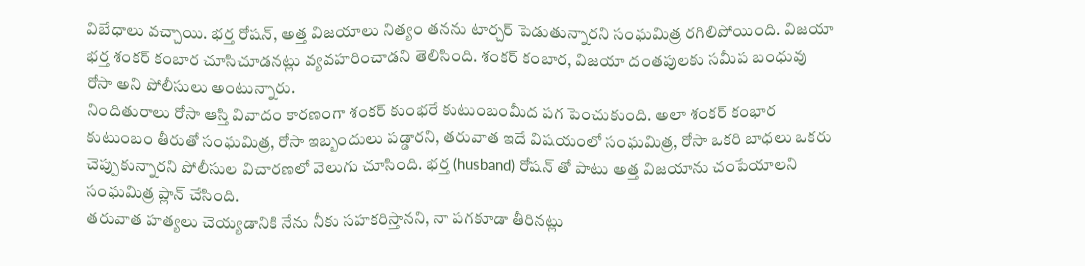విబేధాలు వచ్చాయి. భర్త రోషన్, అత్త విజయాలు నిత్యం తనను టార్చర్ పెడుతున్నారని సంఘమిత్ర రగిలిపోయింది. విజయా భర్త శంకర్ కంబార చూసిచూడనట్లు వ్యవహరించాడని తెలిసింది. శంకర్ కంబార, విజయా దంతపులకు సమీప బంధువు రోసా అని పోలీసులు అంటున్నారు.
నిందితురాలు రోసా ఆస్తి వివాదం కారణంగా శంకర్ కుంభరే కుటుంబంమీద పగ పెంచుకుంది. అలా శంకర్ కంభార కుటుంబం తీరుతో సంఘమిత్ర, రోసా ఇబ్బందులు పడ్డారని, తరువాత ఇదే విషయంలో సంఘమిత్ర, రోసా ఒకరి బాధలు ఒకరు చెప్పుకున్నారని పోలీసుల విచారణలో వెలుగు చూసింది. భర్త (husband) రోషన్ తో పాటు అత్త విజయాను చంపేయాలని సంఘమిత్ర ప్లాన్ చేసింది.
తరువాత హత్యలు చెయ్యడానికి నేను నీకు సహకరిస్తానని, నా పగకూడా తీరినట్లు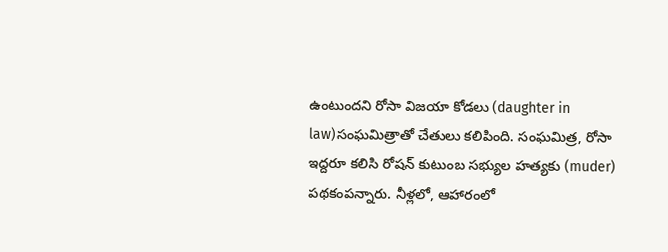ఉంటుందని రోసా విజయా కోడలు (daughter in law)సంఘమిత్రాతో చేతులు కలిపింది. సంఘమిత్ర, రోసా ఇద్దరూ కలిసి రోషన్ కుటుంబ సభ్యుల హత్యకు (muder) పథకంపన్నారు. నీళ్లలో, ఆహారంలో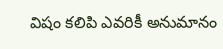విషం కలిపి ఎవరికీ అనుమానం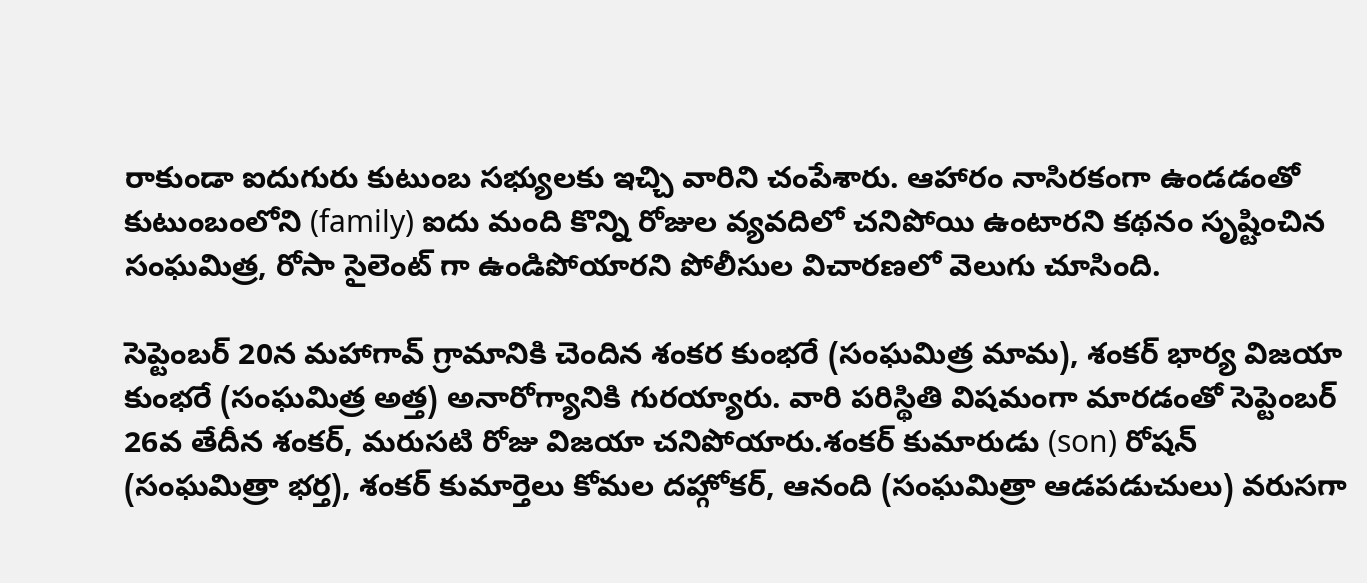రాకుండా ఐదుగురు కుటుంబ సభ్యులకు ఇచ్చి వారిని చంపేశారు. ఆహారం నాసిరకంగా ఉండడంతో కుటుంబంలోని (family) ఐదు మంది కొన్ని రోజుల వ్యవదిలో చనిపోయి ఉంటారని కథనం సృష్టించిన సంఘమిత్ర, రోసా సైలెంట్ గా ఉండిపోయారని పోలీసుల విచారణలో వెలుగు చూసింది.

సెప్టెంబర్ 20న మహాగావ్ గ్రామానికి చెందిన శంకర కుంభరే (సంఘమిత్ర మామ), శంకర్ భార్య విజయా కుంభరే (సంఘమిత్ర అత్త) అనారోగ్యానికి గురయ్యారు. వారి పరిస్థితి విషమంగా మారడంతో సెప్టెంబర్ 26వ తేదీన శంకర్, మరుసటి రోజు విజయా చనిపోయారు.శంకర్ కుమారుడు (son) రోషన్ (సంఘమిత్రా భర్త), శంకర్ కుమార్తెలు కోమల దహ్గోకర్, ఆనంది (సంఘమిత్రా ఆడపడుచులు) వరుసగా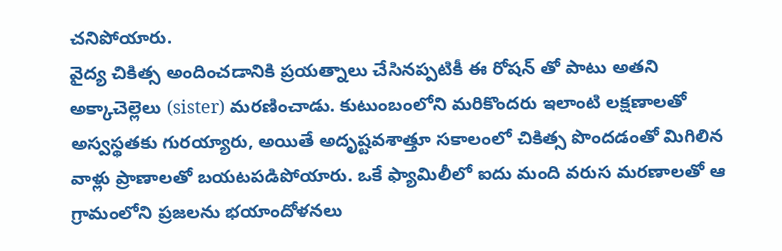చనిపోయారు.
వైద్య చికిత్స అందించడానికి ప్రయత్నాలు చేసినప్పటికీ ఈ రోషన్ తో పాటు అతని అక్కాచెల్లెలు (sister) మరణించాడు. కుటుంబంలోని మరికొందరు ఇలాంటి లక్షణాలతో అస్వస్థతకు గురయ్యారు, అయితే అదృష్టవశాత్తూ సకాలంలో చికిత్స పొందడంతో మిగిలిన వాళ్లు ప్రాణాలతో బయటపడిపోయారు. ఒకే ఫ్యామిలీలో ఐదు మంది వరుస మరణాలతో ఆ గ్రామంలోని ప్రజలను భయాందోళనలు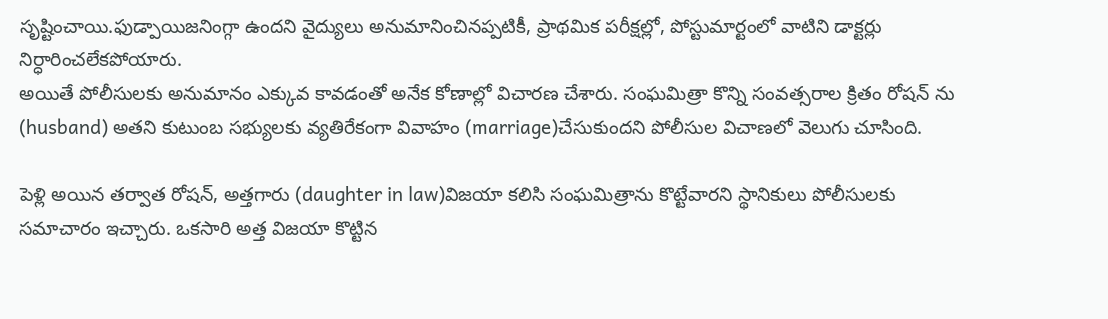సృష్టించాయి.ఫుడ్పాయిజనింగ్గా ఉందని వైద్యులు అనుమానించినప్పటికీ, ప్రాథమిక పరీక్షల్లో, పోస్టుమార్టంలో వాటిని డాక్టర్లు నిర్ధారించలేకపోయారు.
అయితే పోలీసులకు అనుమానం ఎక్కువ కావడంతో అనేక కోణాల్లో విచారణ చేశారు. సంఘమిత్రా కొన్ని సంవత్సరాల క్రితం రోషన్ ను (husband) అతని కుటుంబ సభ్యులకు వ్యతిరేకంగా వివాహం (marriage)చేసుకుందని పోలీసుల విచాణలో వెలుగు చూసింది.

పెళ్లి అయిన తర్వాత రోషన్, అత్తగారు (daughter in law)విజయా కలిసి సంఘమిత్రాను కొట్టేవారని స్థానికులు పోలీసులకు సమాచారం ఇచ్చారు. ఒకసారి అత్త విజయా కొట్టిన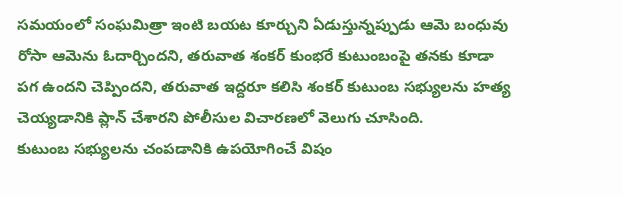సమయంలో సంఘమిత్రా ఇంటి బయట కూర్చుని ఏడుస్తున్నప్పుడు ఆమె బంధువు రోసా ఆమెను ఓదార్చిందని, తరువాత శంకర్ కుంభరే కుటుంబంపై తనకు కూడా పగ ఉందని చెప్పిందని, తరువాత ఇద్దరూ కలిసి శంకర్ కుటుంబ సభ్యులను హత్య చెయ్యడానికి ప్లాన్ చేశారని పోలీసుల విచారణలో వెలుగు చూసింది.
కుటుంబ సభ్యులను చంపడానికి ఉపయోగించే విషం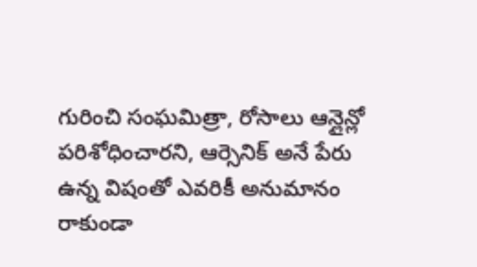గురించి సంఘమిత్రా, రోసాలు ఆన్లైన్లో పరిశోధించారని, ఆర్సెనిక్ అనే పేరు ఉన్న విషంతో ఎవరికీ అనుమానం రాకుండా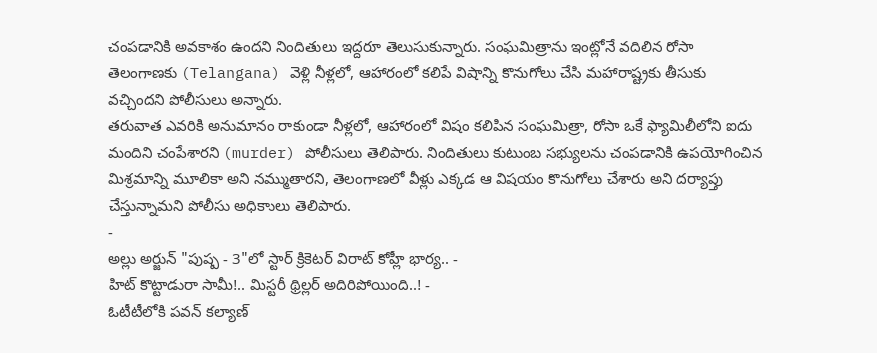చంపడానికి అవకాశం ఉందని నిందితులు ఇద్దరూ తెలుసుకున్నారు. సంఘమిత్రాను ఇంట్లోనే వదిలిన రోసా తెలంగాణకు (Telangana) వెళ్లి నీళ్లలో, ఆహారంలో కలిపే విషాన్ని కొనుగోలు చేసి మహారాష్ట్రకు తీసుకు వచ్చిందని పోలీసులు అన్నారు.
తరువాత ఎవరికి అనుమానం రాకుండా నీళ్లలో, ఆహారంలో విషం కలిపిన సంఘమిత్రా, రోసా ఒకే ఫ్యామిలీలోని ఐదు మందిని చంపేశారని (murder) పోలీసులు తెలిపారు. నిందితులు కుటుంబ సభ్యులను చంపడానికి ఉపయోగించిన మిశ్రమాన్ని మూలికా అని నమ్ముతారని, తెలంగాణలో వీళ్లు ఎక్కడ ఆ విషయం కొనుగోలు చేశారు అని దర్యాప్తు చేస్తున్నామని పోలీసు అధికాులు తెలిపారు.
-
అల్లు అర్జున్ "పుష్ప - 3"లో స్టార్ క్రికెటర్ విరాట్ కోహ్లీ భార్య.. -
హిట్ కొట్టాడురా సామీ!.. మిస్టరీ థ్రిల్లర్ అదిరిపోయింది..! -
ఓటీటీలోకి పవన్ కల్యాణ్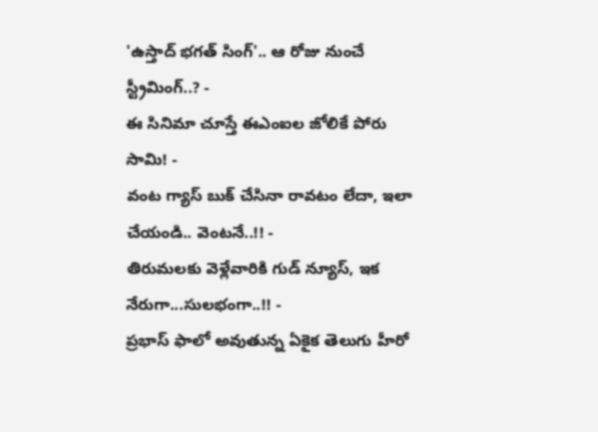'ఉస్తాద్ భగత్ సింగ్'.. ఆ రోజు నుంచే స్ట్రీమింగ్..? -
ఈ సినిమా చూస్తే ఈఎంఐల జోలికే పోరు సామి! -
వంట గ్యాస్ బుక్ చేసినా రావటం లేదా, ఇలా చేయండి.. వెంటనే..!! -
తిరుమలకు వెళ్లేవారికి గుడ్ న్యూస్, ఇక నేరుగా...సులభంగా..!! -
ప్రభాస్ ఫాలో అవుతున్న ఏకైక తెలుగు హీరో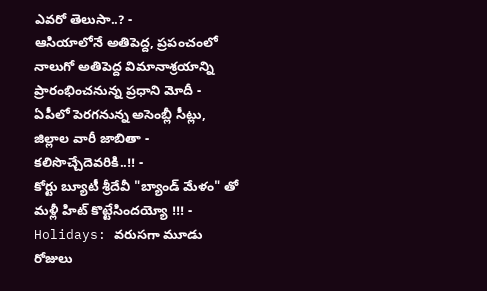ఎవరో తెలుసా..? -
ఆసియాలోనే అతిపెద్ద, ప్రపంచంలో నాలుగో అతిపెద్ద విమానాశ్రయాన్ని ప్రారంభించనున్న ప్రధాని మోదీ -
ఏపీలో పెరగనున్న అసెంబ్లీ సీట్లు, జిల్లాల వారీ జాబితా - కలిసొచ్చేదెవరికి..!! -
కోర్టు బ్యూటీ శ్రీదేవీ "బ్యాండ్ మేళం" తో మళ్లీ హిట్ కొట్టేసిందయ్యో !!! -
Holidays: వరుసగా మూడు రోజులు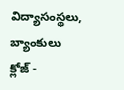విద్యాసంస్థలు, బ్యాంకులు క్లోజ్ -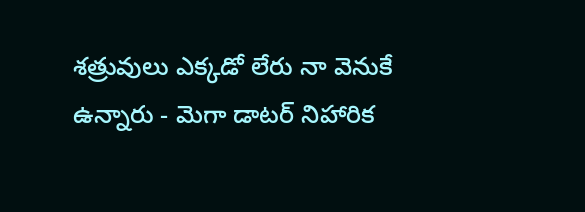శత్రువులు ఎక్కడో లేరు నా వెనుకే ఉన్నారు - మెగా డాటర్ నిహారిక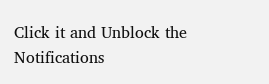Click it and Unblock the Notifications